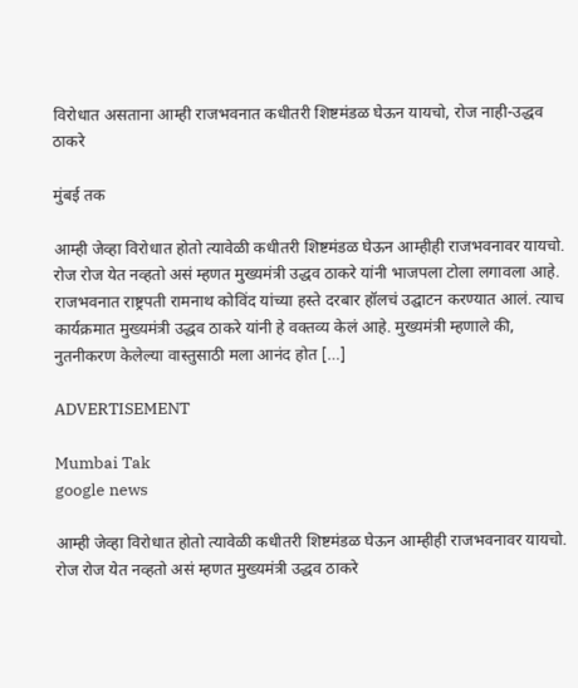विरोधात असताना आम्ही राजभवनात कधीतरी शिष्टमंडळ घेऊन यायचो, रोज नाही-उद्धव ठाकरे

मुंबई तक

आम्ही जेव्हा विरोधात होतो त्यावेळी कधीतरी शिष्टमंडळ घेऊन आम्हीही राजभवनावर यायचो. रोज रोज येत नव्हतो असं म्हणत मुख्यमंत्री उद्धव ठाकरे यांनी भाजपला टोला लगावला आहे. राजभवनात राष्ट्रपती रामनाथ कोविंद यांच्या हस्ते दरबार हॉलचं उद्घाटन करण्यात आलं. त्याच कार्यक्रमात मुख्यमंत्री उद्धव ठाकरे यांनी हे वक्तव्य केलं आहे. मुख्यमंत्री म्हणाले की, नुतनीकरण केलेल्या वास्तुसाठी मला आनंद होत […]

ADVERTISEMENT

Mumbai Tak
google news

आम्ही जेव्हा विरोधात होतो त्यावेळी कधीतरी शिष्टमंडळ घेऊन आम्हीही राजभवनावर यायचो. रोज रोज येत नव्हतो असं म्हणत मुख्यमंत्री उद्धव ठाकरे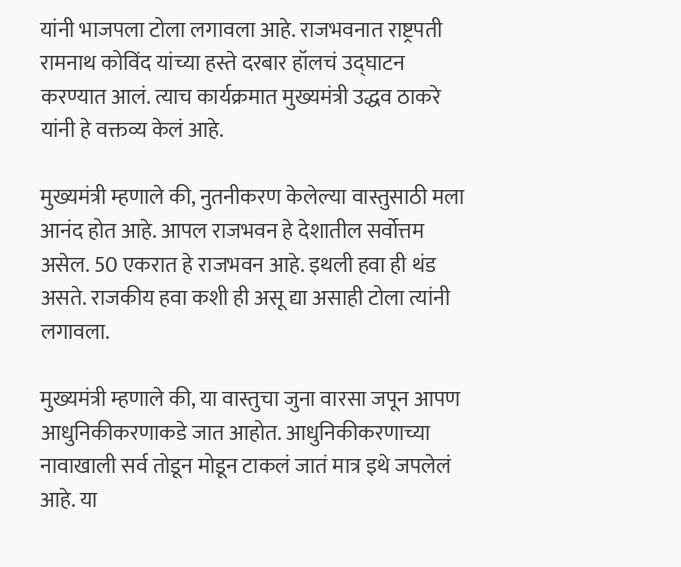यांनी भाजपला टोला लगावला आहे. राजभवनात राष्ट्रपती रामनाथ कोविंद यांच्या हस्ते दरबार हॉलचं उद्घाटन करण्यात आलं. त्याच कार्यक्रमात मुख्यमंत्री उद्धव ठाकरे यांनी हे वक्तव्य केलं आहे.

मुख्यमंत्री म्हणाले की, नुतनीकरण केलेल्या वास्तुसाठी मला आनंद होत आहे. आपल राजभवन हे देशातील सर्वोत्तम असेल. 50 एकरात हे राजभवन आहे. इथली हवा ही थंड असते. राजकीय हवा कशी ही असू द्या असाही टोला त्यांनी लगावला.

मुख्यमंत्री म्हणाले की, या वास्तुचा जुना वारसा जपून आपण आधुनिकीकरणाकडे जात आहोत. आधुनिकीकरणाच्या नावाखाली सर्व तोडून मोडून टाकलं जातं मात्र इथे जपलेलं आहे. या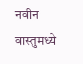नवीन वास्तुमध्ये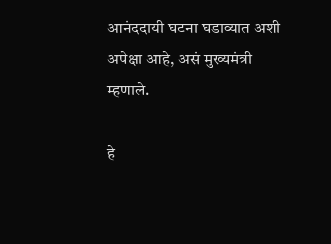आनंददायी घटना घडाव्यात अशी अपेक्षा आहे, असं मुख्यमंत्री म्हणाले.

हे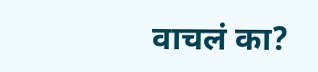वाचलं का?